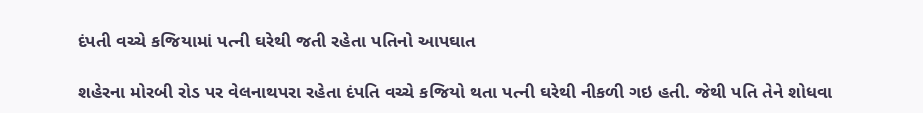દંપતી વચ્ચે કજિયામાં પત્ની ઘરેથી જતી રહેતા પતિનો આપઘાત

શહેરના મોરબી રોડ પર વેલનાથપરા રહેતા દંપતિ વચ્ચે કજિયો થતા પત્ની ઘરેથી નીકળી ગઇ હતી. જેથી પતિ તેને શોધવા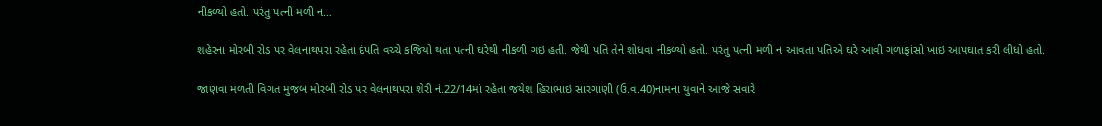નીકળ્યો હતો. પરંતુ પત્ની મળી ન…

શહેરના મોરબી રોડ પર વેલનાથપરા રહેતા દંપતિ વચ્ચે કજિયો થતા પત્ની ઘરેથી નીકળી ગઇ હતી. જેથી પતિ તેને શોધવા નીકળ્યો હતો. પરંતુ પત્ની મળી ન આવતા પતિએ ઘરે આવી ગળાફાંસો ખાઇ આપઘાત કરી લીધો હતો.

જાણવા મળતી વિગત મુજબ મોરબી રોડ પર વેલનાથપરા શેરી નં.22/14માં રહેતા જયેશ હિરાભાઇ સારગાણી (ઉ.વ.40)નામના યુવાને આજે સવારે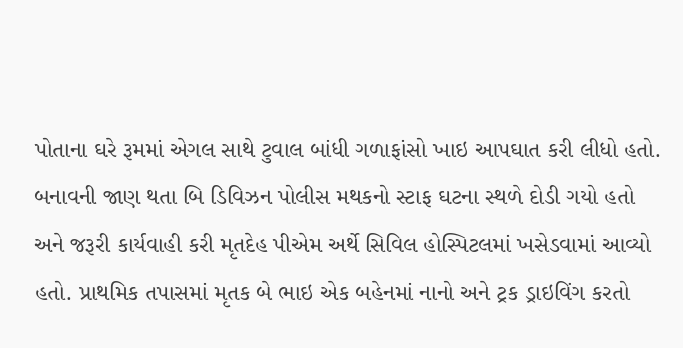પોતાના ઘરે રૂમમાં એગલ સાથે ટુવાલ બાંધી ગળાફાંસો ખાઇ આપઘાત કરી લીધો હતો. બનાવની જાણ થતા બિ ડિવિઝન પોલીસ મથકનો સ્ટાફ ઘટના સ્થળે દોડી ગયો હતો અને જરૂરી કાર્યવાહી કરી મૃતદેહ પીએમ અર્થે સિવિલ હોસ્પિટલમાં ખસેડવામાં આવ્યો હતો. પ્રાથમિક તપાસમાં મૃતક બે ભાઇ એક બહેનમાં નાનો અને ટ્રક ડ્રાઇવિંગ કરતો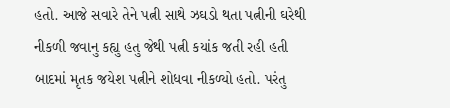હતો. આજે સવારે તેને પત્ની સાથે ઝઘડો થતા પત્નીની ઘરેથી નીકળી જવાનુ કહ્યુ હતુ જેથી પત્ની કયાંક જતી રહી હતી બાદમાં મૃતક જયેશ પત્નીને શોધવા નીકળ્યો હતો. પરંતુ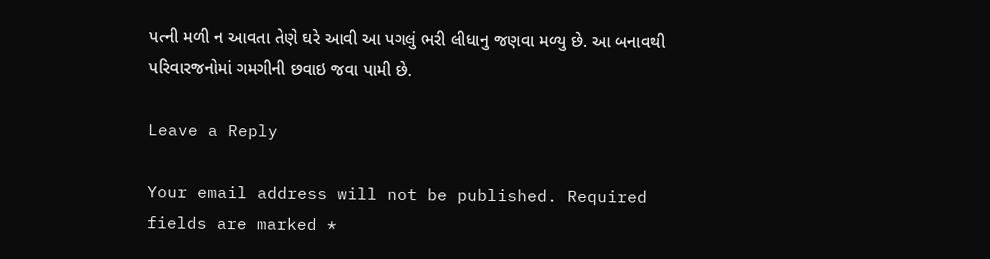પત્ની મળી ન આવતા તેણે ઘરે આવી આ પગલું ભરી લીધાનુ જણવા મળ્યુ છે. આ બનાવથી પરિવારજનોમાં ગમગીની છવાઇ જવા પામી છે.

Leave a Reply

Your email address will not be published. Required fields are marked *